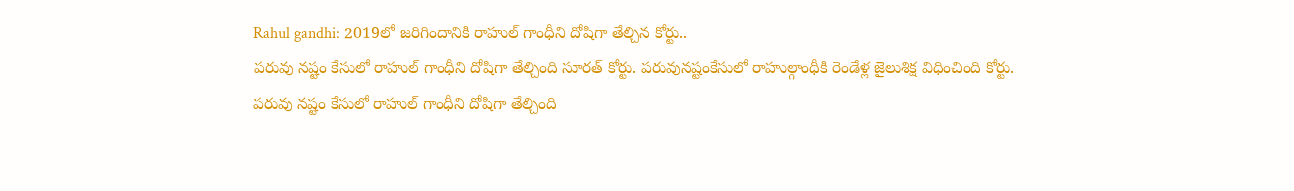Rahul gandhi: 2019లో జరిగిందానికి రాహుల్ గాంధీని దోషిగా తేల్చిన కోర్టు..
పరువు నష్టం కేసులో రాహుల్ గాంధీని దోషిగా తేల్చింది సూరత్ కోర్టు. పరువునష్టంకేసులో రాహుల్గాంధీకి రెండేళ్ల జైలుశిక్ష విధించింది కోర్టు.
పరువు నష్టం కేసులో రాహుల్ గాంధీని దోషిగా తేల్చింది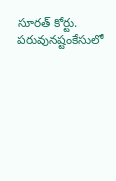సూరత్ కోర్టు. పరువునష్టంకేసులో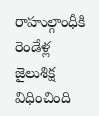రాహుల్గాంధీకి రెండేళ్ల జైలుశిక్ష విధించింది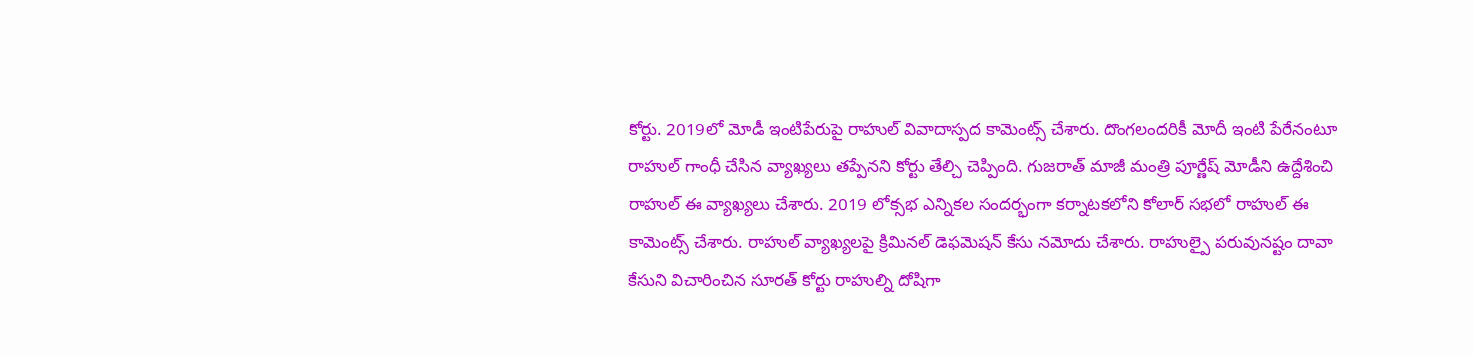కోర్టు. 2019లో మోడీ ఇంటిపేరుపై రాహుల్ వివాదాస్పద కామెంట్స్ చేశారు. దొంగలందరికీ మోదీ ఇంటి పేరేనంటూ రాహుల్ గాంధీ చేసిన వ్యాఖ్యలు తప్పేనని కోర్టు తేల్చి చెప్పింది. గుజరాత్ మాజీ మంత్రి పూర్ణేష్ మోడీని ఉద్దేశించి రాహుల్ ఈ వ్యాఖ్యలు చేశారు. 2019 లోక్సభ ఎన్నికల సందర్భంగా కర్నాటకలోని కోలార్ సభలో రాహుల్ ఈ కామెంట్స్ చేశారు. రాహుల్ వ్యాఖ్యలపై క్రిమినల్ డెఫమెషన్ కేసు నమోదు చేశారు. రాహుల్పై పరువునష్టం దావా కేసుని విచారించిన సూరత్ కోర్టు రాహుల్ని దోషిగా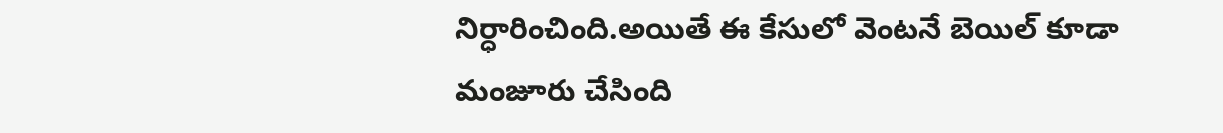నిర్ధారించింది.అయితే ఈ కేసులో వెంటనే బెయిల్ కూడా మంజూరు చేసింది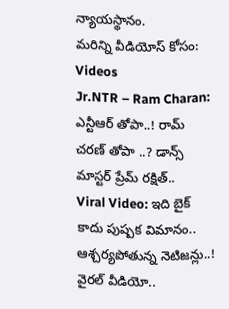న్యాయస్థానం.
మరిన్ని వీడియోస్ కోసం:
Videos
Jr.NTR – Ram Charan: ఎన్టీఆర్ తోపా..! రామ్ చరణ్ తోపా ..? డాన్స్ మాస్టర్ ప్రేమ్ రక్షిత్..
Viral Video: ఇది బైక్ కాదు పుష్పక విమానం.. ఆశ్చర్యపోతున్న నెటిజన్లు..! వైరల్ వీడియో..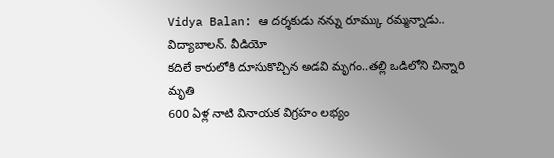Vidya Balan: ఆ దర్శకుడు నన్ను రూమ్కు రమ్మన్నాడు.. విద్యాబాలన్. వీడియో
కదిలే కారులోకి దూసుకొచ్చిన అడవి మృగం..తల్లి ఒడిలోని చిన్నారి మృతి
600 ఏళ్ల నాటి వినాయక విగ్రహం లభ్యం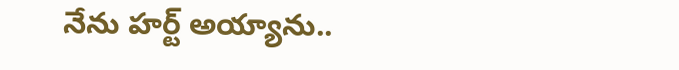నేను హర్ట్ అయ్యాను..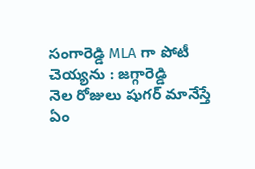సంగారెడ్డి MLA గా పోటీ చెయ్యను : జగ్గారెడ్డి
నెల రోజులు షుగర్ మానేస్తే ఏం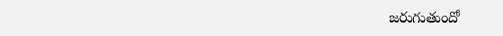జరుగుతుందో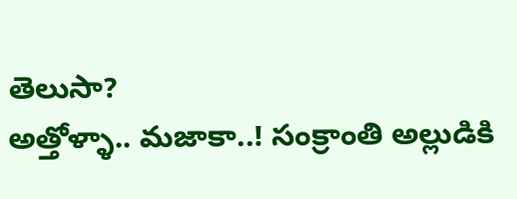తెలుసా?
అత్తోళ్ళా.. మజాకా..! సంక్రాంతి అల్లుడికి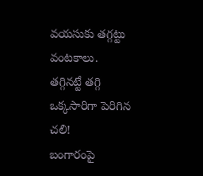వయసుకు తగ్గట్టు వంటకాలు.
తగ్గినట్టే తగ్గి ఒక్కసారిగా పెరిగిన చలి!
బంగారంపై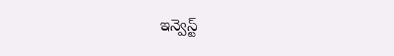ఇన్వెస్ట్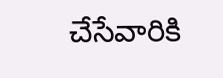చేసేవారికి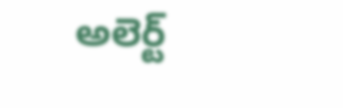అలెర్ట్